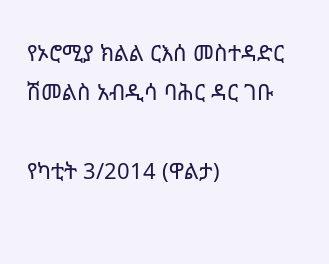የኦሮሚያ ክልል ርእሰ መስተዳድር ሽመልስ አብዲሳ ባሕር ዳር ገቡ

የካቲት 3/2014 (ዋልታ)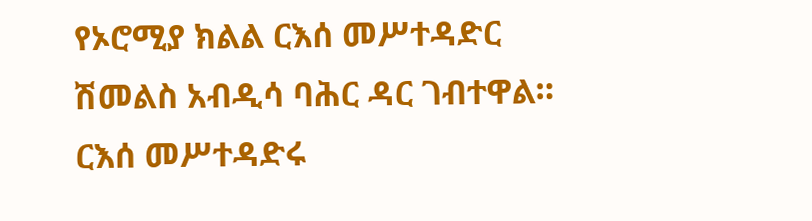የኦሮሚያ ክልል ርእሰ መሥተዳድር ሽመልስ አብዲሳ ባሕር ዳር ገብተዋል። ርእሰ መሥተዳድሩ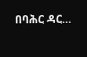በባሕር ዳር…